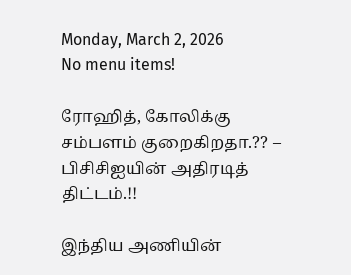Monday, March 2, 2026
No menu items!

ரோஹித், கோலிக்கு சம்பளம் குறைகிறதா.?? – பிசிசிஐயின் அதிரடித் திட்டம்.!!

இந்திய அணியின்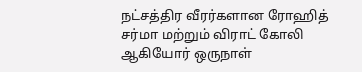நட்சத்திர வீரர்களான ரோஹித் சர்மா மற்றும் விராட் கோலி ஆகியோர் ஒருநாள்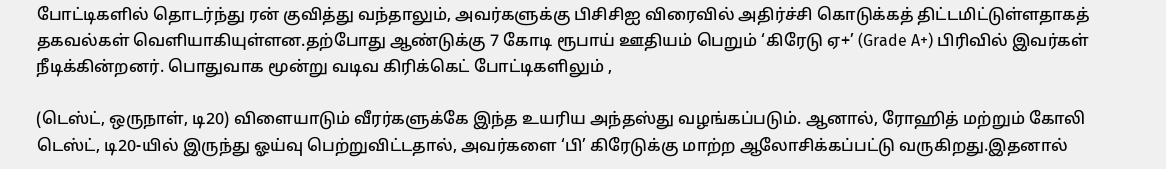போட்டிகளில் தொடர்ந்து ரன் குவித்து வந்தாலும், அவர்களுக்கு பிசிசிஐ விரைவில் அதிர்ச்சி கொடுக்கத் திட்டமிட்டுள்ளதாகத் தகவல்கள் வெளியாகியுள்ளன.தற்போது ஆண்டுக்கு 7 கோடி ரூபாய் ஊதியம் பெறும் ‘கிரேடு ஏ+’ (Grade A+) பிரிவில் இவர்கள் நீடிக்கின்றனர். பொதுவாக மூன்று வடிவ கிரிக்கெட் போட்டிகளிலும் ,

(டெஸ்ட், ஒருநாள், டி20) விளையாடும் வீரர்களுக்கே இந்த உயரிய அந்தஸ்து வழங்கப்படும். ஆனால், ரோஹித் மற்றும் கோலி டெஸ்ட், டி20-யில் இருந்து ஓய்வு பெற்றுவிட்டதால், அவர்களை ‘பி’ கிரேடுக்கு மாற்ற ஆலோசிக்கப்பட்டு வருகிறது.இதனால்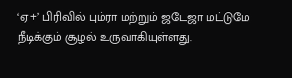‘ஏ+’ பிரிவில் பும்ரா மற்றும் ஜடேஜா மட்டுமே நீடிக்கும் சூழல் உருவாகியுள்ளது.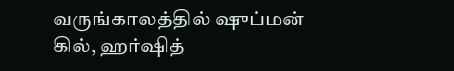வருங்காலத்தில் ஷுப்மன் கில், ஹர்ஷித்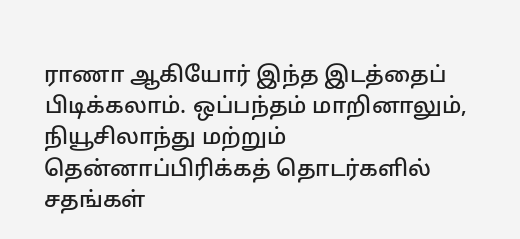ராணா ஆகியோர் இந்த இடத்தைப் பிடிக்கலாம். ஒப்பந்தம் மாறினாலும், நியூசிலாந்து மற்றும் தென்னாப்பிரிக்கத் தொடர்களில் சதங்கள்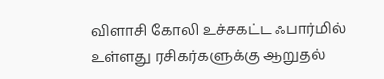விளாசி கோலி உச்சகட்ட ஃபார்மில் உள்ளது ரசிகர்களுக்கு ஆறுதல்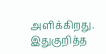அளிக்கிறது. இதுகுறித்த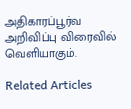அதிகாரப்பூர்வ அறிவிப்பு விரைவில் வெளியாகும்.

Related Articles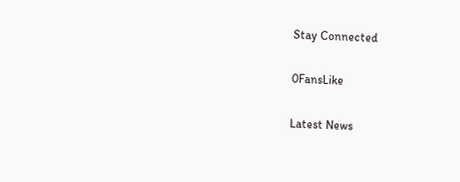Stay Connected

0FansLike

Latest News